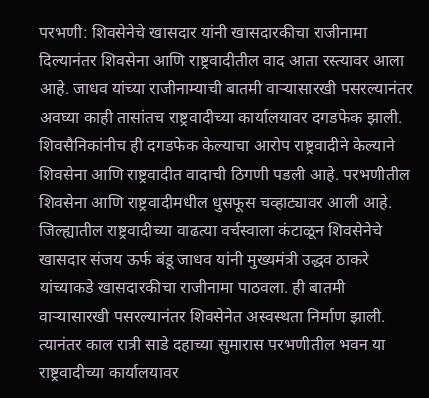परभणी: शिवसेनेचे खासदार यांनी खासदारकीचा राजीनामा दिल्यानंतर शिवसेना आणि राष्ट्रवादीतील वाद आता रस्त्यावर आला आहे. जाधव यांच्या राजीनाम्याची बातमी वाऱ्यासारखी पसरल्यानंतर अवघ्या काही तासांतच राष्ट्रवादीच्या कार्यालयावर दगडफेक झाली. शिवसैनिकांनीच ही दगडफेक केल्याचा आरोप राष्ट्रवादीने केल्याने शिवसेना आणि राष्ट्रवादीत वादाची ठिगणी पडली आहे. परभणीतील शिवसेना आणि राष्ट्रवादीमधील धुसफूस चव्हाट्यावर आली आहे. जिल्ह्यातील राष्ट्रवादीच्या वाढत्या वर्चस्वाला कंटाळून शिवसेनेचे खासदार संजय ऊर्फ बंडू जाधव यांनी मुख्यमंत्री उद्धव ठाकरे यांच्याकडे खासदारकीचा राजीनामा पाठवला. ही बातमी वाऱ्यासारखी पसरल्यानंतर शिवसेनेत अस्वस्थता निर्माण झाली. त्यानंतर काल रात्री साडे दहाच्या सुमारास परभणीतील भवन या राष्ट्रवादीच्या कार्यालयावर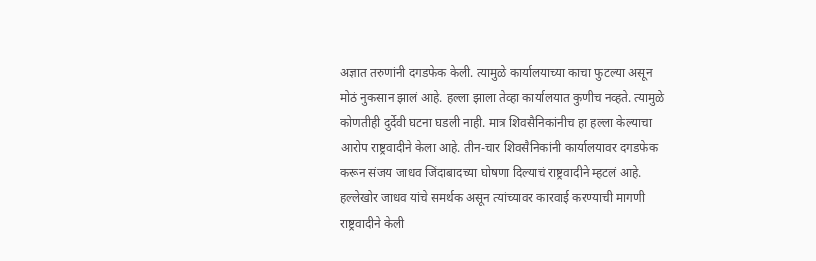अज्ञात तरुणांनी दगडफेक केली. त्यामुळे कार्यालयाच्या काचा फुटल्या असून मोठं नुकसान झालं आहे. हल्ला झाला तेव्हा कार्यालयात कुणीच नव्हते. त्यामुळे कोणतीही दुर्देवी घटना घडली नाही. मात्र शिवसैनिकांनीच हा हल्ला केल्याचा आरोप राष्ट्रवादीने केला आहे. तीन-चार शिवसैनिकांनी कार्यालयावर दगडफेक करून संजय जाधव जिंदाबादच्या घोषणा दिल्याचं राष्ट्रवादीने म्हटलं आहे. हल्लेखोर जाधव यांचे समर्थक असून त्यांच्यावर कारवाई करण्याची मागणी राष्ट्रवादीने केली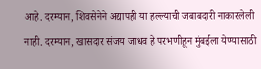आहे. दरम्यान, शिवसेनेने अद्यापही या हल्ल्याची जबाबदारी नाकारलेली नाही. दरम्यान, खासदार संजय जाधव हे परभणीहून मुंबईला येण्यासाठी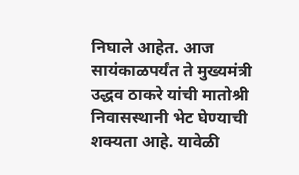निघाले आहेत. आज सायंकाळपर्यंत ते मुख्यमंत्री उद्धव ठाकरे यांची मातोश्री निवासस्थानी भेट घेण्याची शक्यता आहे. यावेळी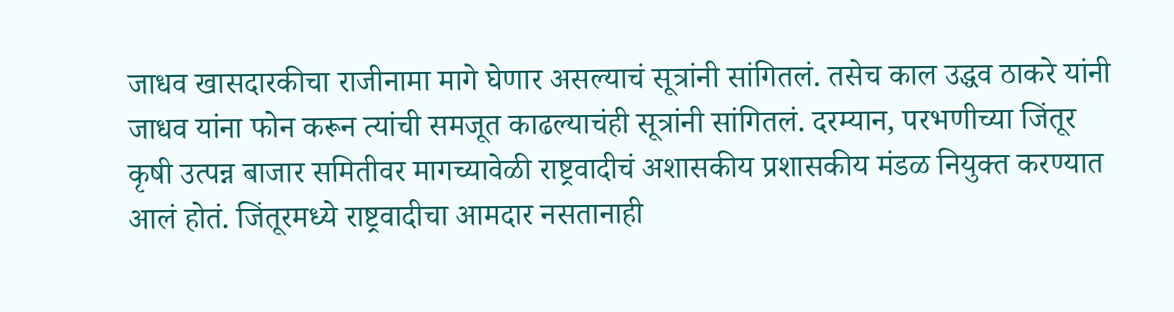जाधव खासदारकीचा राजीनामा मागे घेणार असल्याचं सूत्रांनी सांगितलं. तसेच काल उद्धव ठाकरे यांनी जाधव यांना फोन करून त्यांची समजूत काढल्याचंही सूत्रांनी सांगितलं. दरम्यान, परभणीच्या जिंतूर कृषी उत्पन्न बाजार समितीवर मागच्यावेळी राष्ट्रवादीचं अशासकीय प्रशासकीय मंडळ नियुक्त करण्यात आलं होतं. जिंतूरमध्ये राष्ट्रवादीचा आमदार नसतानाही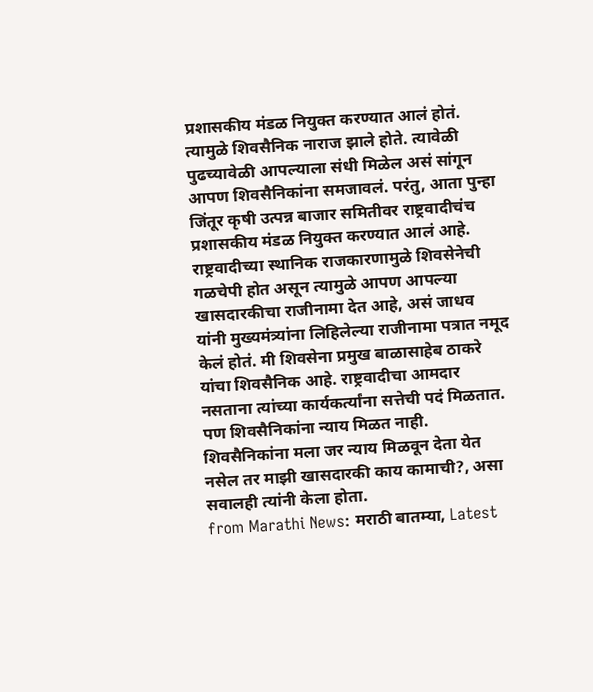प्रशासकीय मंडळ नियुक्त करण्यात आलं होतं. त्यामुळे शिवसैनिक नाराज झाले होते. त्यावेळी पुढच्यावेळी आपल्याला संधी मिळेल असं सांगून आपण शिवसैनिकांना समजावलं. परंतु, आता पुन्हा जिंतूर कृषी उत्पन्न बाजार समितीवर राष्ट्रवादीचंच प्रशासकीय मंडळ नियुक्त करण्यात आलं आहे. राष्ट्रवादीच्या स्थानिक राजकारणामुळे शिवसेनेची गळचेपी होत असून त्यामुळे आपण आपल्या खासदारकीचा राजीनामा देत आहे, असं जाधव यांनी मुख्यमंत्र्यांना लिहिलेल्या राजीनामा पत्रात नमूद केलं होतं. मी शिवसेना प्रमुख बाळासाहेब ठाकरे यांचा शिवसैनिक आहे. राष्ट्रवादीचा आमदार नसताना त्यांच्या कार्यकर्त्यांना सत्तेची पदं मिळतात. पण शिवसैनिकांना न्याय मिळत नाही. शिवसैनिकांना मला जर न्याय मिळवून देता येत नसेल तर माझी खासदारकी काय कामाची?, असा सवालही त्यांनी केला होता.
from Marathi News: मराठी बातम्या, Latest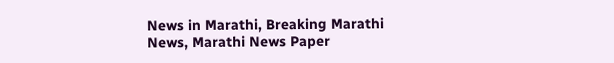News in Marathi, Breaking Marathi News, Marathi News Paper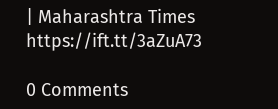| Maharashtra Times https://ift.tt/3aZuA73

0 Comments